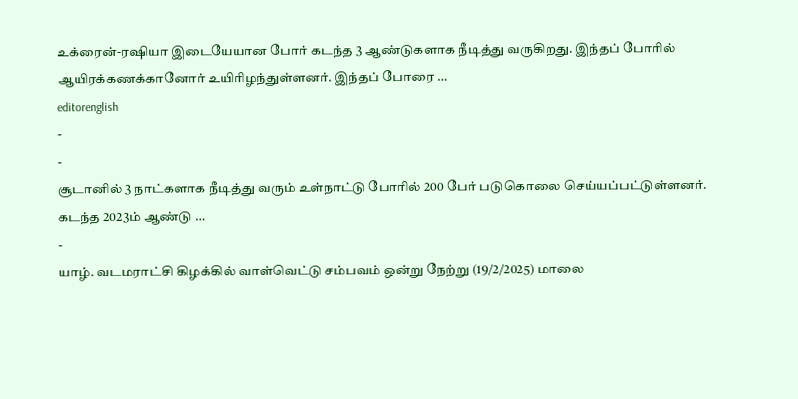உக்ரைன்-ரஷியா இடையேயான போர் கடந்த 3 ஆண்டுகளாக நீடித்து வருகிறது. இந்தப் போரில் ஆயிரக்கணக்கானோர் உயிரிழந்துள்ளனர். இந்தப் போரை …
editorenglish
-
-
சூடானில் 3 நாட்களாக நீடித்து வரும் உள்நாட்டு போரில் 200 பேர் படுகொலை செய்யப்பட்டுள்ளனர். கடந்த 2023ம் ஆண்டு …
-
யாழ். வடமராட்சி கிழக்கில் வாள்வெட்டு சம்பவம் ஒன்று நேற்று (19/2/2025) மாலை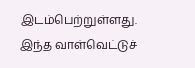இடம்பெற்றுள்ளது. இந்த வாள்வெட்டுச்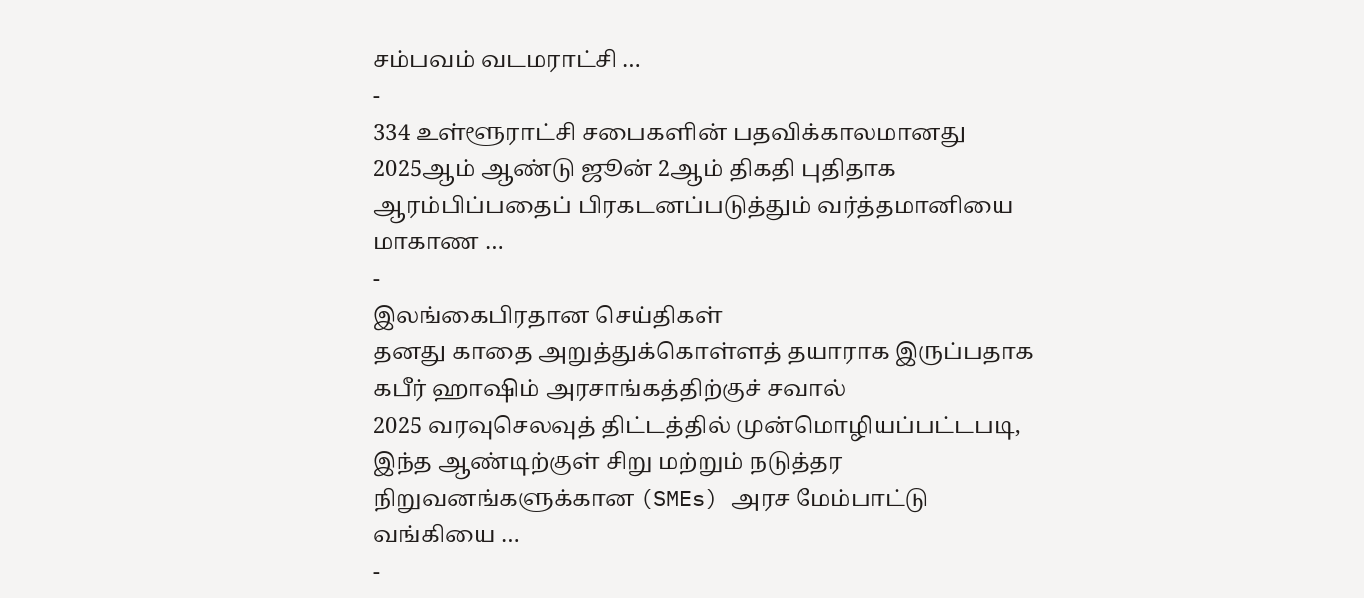சம்பவம் வடமராட்சி …
-
334 உள்ளூராட்சி சபைகளின் பதவிக்காலமானது 2025ஆம் ஆண்டு ஜூன் 2ஆம் திகதி புதிதாக ஆரம்பிப்பதைப் பிரகடனப்படுத்தும் வர்த்தமானியை மாகாண …
-
இலங்கைபிரதான செய்திகள்
தனது காதை அறுத்துக்கொள்ளத் தயாராக இருப்பதாக கபீர் ஹாஷிம் அரசாங்கத்திற்குச் சவால்
2025 வரவுசெலவுத் திட்டத்தில் முன்மொழியப்பட்டபடி, இந்த ஆண்டிற்குள் சிறு மற்றும் நடுத்தர நிறுவனங்களுக்கான (SMEs) அரச மேம்பாட்டு வங்கியை …
-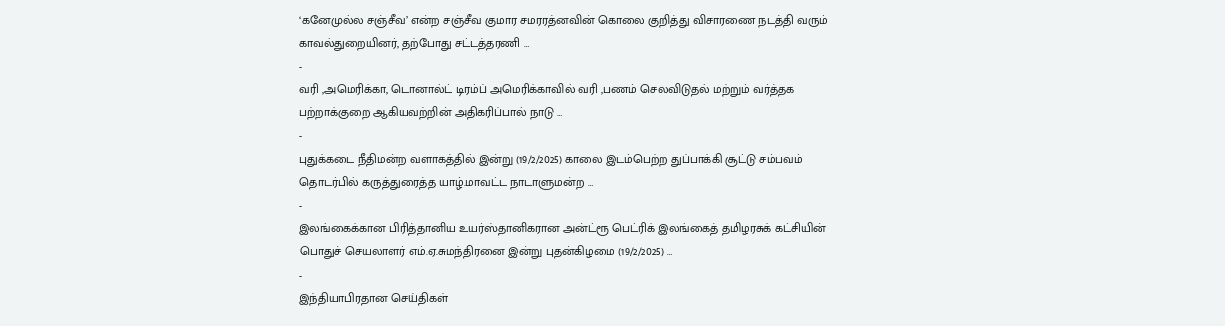‘கனேமுல்ல சஞ்சீவ’ என்ற சஞ்சீவ குமார சமரரத்னவின் கொலை குறித்து விசாரணை நடத்தி வரும் காவல்துறையினர், தற்போது சட்டத்தரணி …
-
வரி ,அமெரிக்கா, டொனால்ட் டிரம்ப் அமெரிக்காவில் வரி ,பணம் செலவிடுதல் மற்றும் வர்த்தக பற்றாக்குறை ஆகியவற்றின் அதிகரிப்பால் நாடு …
-
புதுக்கடை நீதிமன்ற வளாகத்தில் இன்று (19/2/2025) காலை இடம்பெற்ற துப்பாக்கி சூட்டு சம்பவம் தொடர்பில் கருத்துரைத்த யாழ்.மாவட்ட நாடாளுமன்ற …
-
இலங்கைக்கான பிரித்தானிய உயர்ஸ்தானிகரான அன்ட்ரூ பெட்ரிக் இலங்கைத் தமிழரசுக் கட்சியின் பொதுச் செயலாளர் எம்.ஏ.சுமந்திரனை இன்று புதன்கிழமை (19/2/2025) …
-
இந்தியாபிரதான செய்திகள்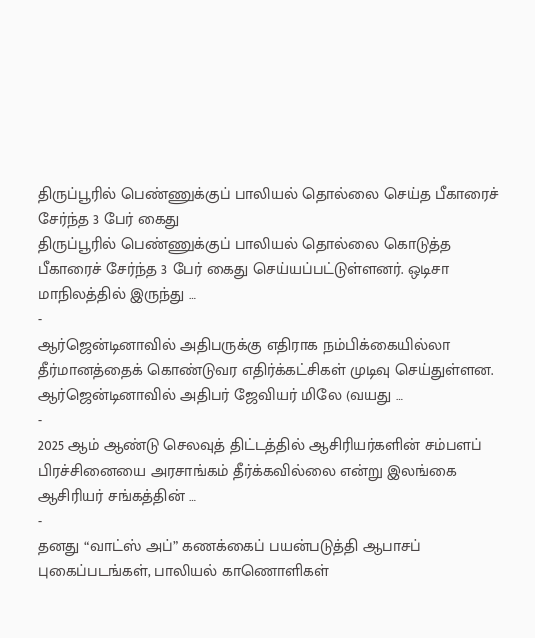திருப்பூரில் பெண்ணுக்குப் பாலியல் தொல்லை செய்த பீகாரைச் சேர்ந்த 3 பேர் கைது
திருப்பூரில் பெண்ணுக்குப் பாலியல் தொல்லை கொடுத்த பீகாரைச் சேர்ந்த 3 பேர் கைது செய்யப்பட்டுள்ளனர். ஒடிசா மாநிலத்தில் இருந்து …
-
ஆர்ஜென்டினாவில் அதிபருக்கு எதிராக நம்பிக்கையில்லா தீர்மானத்தைக் கொண்டுவர எதிர்க்கட்சிகள் முடிவு செய்துள்ளன. ஆர்ஜென்டினாவில் அதிபர் ஜேவியர் மிலே (வயது …
-
2025 ஆம் ஆண்டு செலவுத் திட்டத்தில் ஆசிரியர்களின் சம்பளப் பிரச்சினையை அரசாங்கம் தீர்க்கவில்லை என்று இலங்கை ஆசிரியர் சங்கத்தின் …
-
தனது “வாட்ஸ் அப்” கணக்கைப் பயன்படுத்தி ஆபாசப் புகைப்படங்கள், பாலியல் காணொளிகள்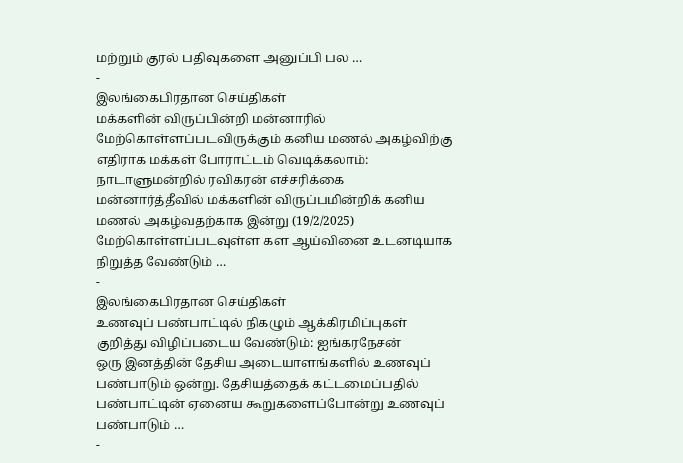மற்றும் குரல் பதிவுகளை அனுப்பி பல …
-
இலங்கைபிரதான செய்திகள்
மக்களின் விருப்பின்றி மன்னாரில் மேற்கொள்ளப்படவிருக்கும் கனிய மணல் அகழ்விற்கு எதிராக மக்கள் போராட்டம் வெடிக்கலாம்: நாடாளுமன்றில் ரவிகரன் எச்சரிக்கை
மன்னார்த்தீவில் மக்களின் விருப்பமின்றிக் கனிய மணல் அகழ்வதற்காக இன்று (19/2/2025) மேற்கொள்ளப்படவுள்ள கள ஆய்வினை உடனடியாக நிறுத்த வேண்டும் …
-
இலங்கைபிரதான செய்திகள்
உணவுப் பண்பாட்டில் நிகழும் ஆக்கிரமிப்புகள் குறித்து விழிப்படைய வேண்டும்: ஐங்கரநேசன்
ஒரு இனத்தின் தேசிய அடையாளங்களில் உணவுப் பண்பாடும் ஒன்று. தேசியத்தைக் கட்டமைப்பதில் பண்பாட்டின் ஏனைய கூறுகளைப்போன்று உணவுப் பண்பாடும் …
-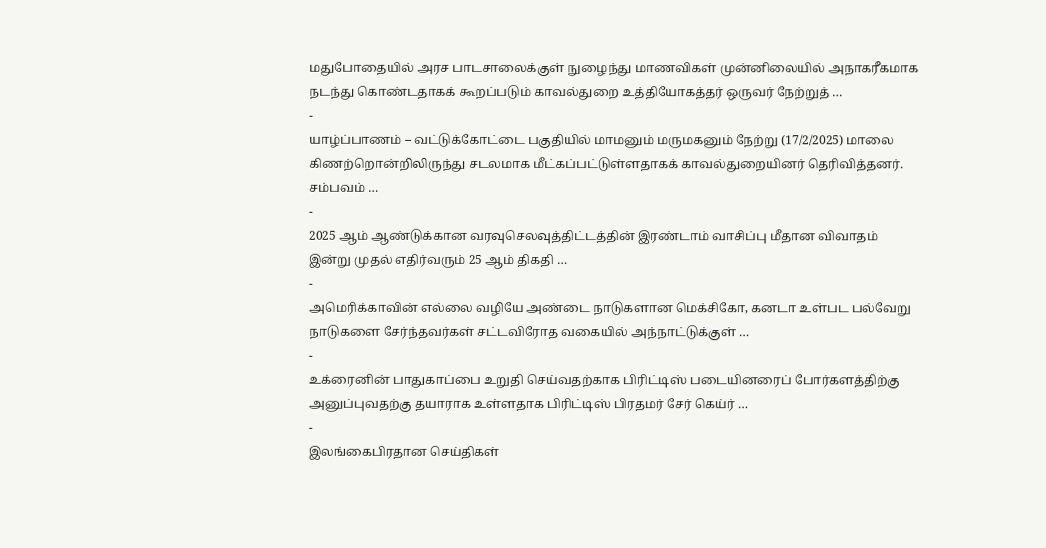மதுபோதையில் அரச பாடசாலைக்குள் நுழைந்து மாணவிகள் முன்னிலையில் அநாகரீகமாக நடந்து கொண்டதாகக் கூறப்படும் காவல்துறை உத்தியோகத்தர் ஒருவர் நேற்றுத் …
-
யாழ்ப்பாணம் – வட்டுக்கோட்டை பகுதியில் மாமனும் மருமகனும் நேற்று (17/2/2025) மாலை கிணற்றொன்றிலிருந்து சடலமாக மீட்கப்பட்டுள்ளதாகக் காவல்துறையினர் தெரிவித்தனர். சம்பவம் …
-
2025 ஆம் ஆண்டுக்கான வரவுசெலவுத்திட்டத்தின் இரண்டாம் வாசிப்பு மீதான விவாதம் இன்று முதல் எதிர்வரும் 25 ஆம் திகதி …
-
அமெரிக்காவின் எல்லை வழியே அண்டை நாடுகளான மெக்சிகோ, கனடா உள்பட பல்வேறு நாடுகளை சேர்ந்தவர்கள் சட்டவிரோத வகையில் அந்நாட்டுக்குள் …
-
உக்ரைனின் பாதுகாப்பை உறுதி செய்வதற்காக பிரிட்டிஸ் படையினரைப் போர்களத்திற்கு அனுப்புவதற்கு தயாராக உள்ளதாக பிரிட்டிஸ் பிரதமர் சேர் கெய்ர் …
-
இலங்கைபிரதான செய்திகள்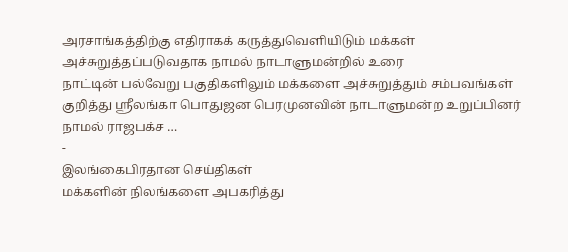அரசாங்கத்திற்கு எதிராகக் கருத்துவெளியிடும் மக்கள் அச்சுறுத்தப்படுவதாக நாமல் நாடாளுமன்றில் உரை
நாட்டின் பல்வேறு பகுதிகளிலும் மக்களை அச்சுறுத்தும் சம்பவங்கள் குறித்து ஸ்ரீலங்கா பொதுஜன பெரமுனவின் நாடாளுமன்ற உறுப்பினர் நாமல் ராஜபக்ச …
-
இலங்கைபிரதான செய்திகள்
மக்களின் நிலங்களை அபகரித்து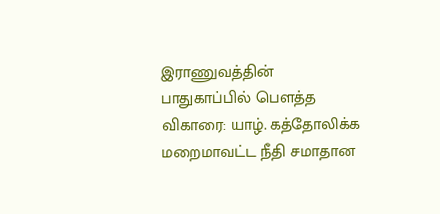இராணுவத்தின் பாதுகாப்பில் பௌத்த விகாரை: யாழ். கத்தோலிக்க மறைமாவட்ட நீதி சமாதான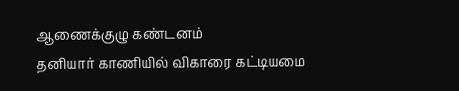ஆணைக்குழு கண்டனம்
தனியார் காணியில் விகாரை கட்டியமை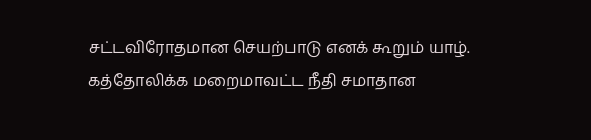சட்டவிரோதமான செயற்பாடு எனக் கூறும் யாழ். கத்தோலிக்க மறைமாவட்ட நீதி சமாதான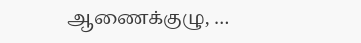ஆணைக்குழு, …